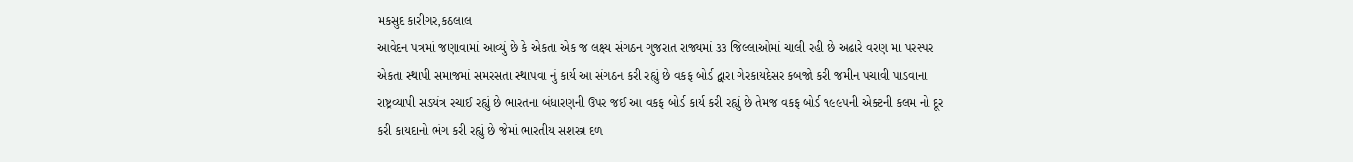મકસુદ કારીગર,કઠલાલ
આવેદન પત્રમાં જણાવામાં આવ્યું છે કે એકતા એક જ લક્ષ્ય સંગઠન ગુજરાત રાજ્યમાં ૩૩ જિલ્લાઓમાં ચાલી રહી છે અઢારે વરણ મા પરસ્પર એકતા સ્થાપી સમાજમાં સમરસતા સ્થાપવા નું કાર્ય આ સંગઠન કરી રહ્યું છે વકફ બોર્ડ દ્વારા ગેરકાયદેસર કબજો કરી જમીન પચાવી પાડવાના રાષ્ટ્રવ્યાપી સડયંત્ર રચાઈ રહ્યું છે ભારતના બંધારણની ઉપર જઈ આ વકફ બોર્ડ કાર્ય કરી રહ્યું છે તેમજ વકફ બોર્ડ ૧૯૯૫ની એક્ટની કલમ નો દૂર કરી કાયદાનો ભંગ કરી રહ્યું છે જેમાં ભારતીય સશસ્ત્ર દળ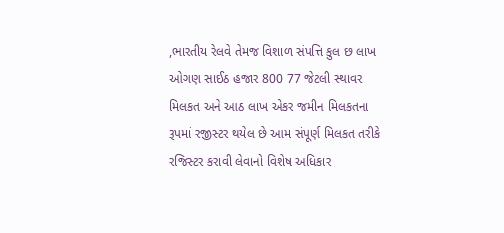,ભારતીય રેલવે તેમજ વિશાળ સંપત્તિ કુલ છ લાખ ઓગણ સાઈઠ હજાર 800 77 જેટલી સ્થાવર મિલકત અને આઠ લાખ એકર જમીન મિલકતના રૂપમાં રજીસ્ટર થયેલ છે આમ સંપૂર્ણ મિલકત તરીકે રજિસ્ટર કરાવી લેવાનો વિશેષ અધિકાર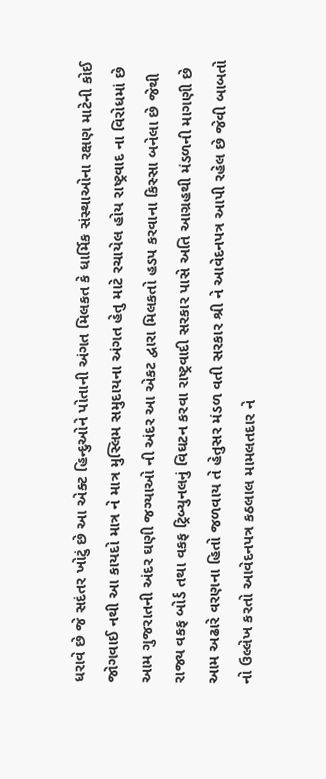ધરાવે છે જે સદંતર ખોટું છે આ એક્ટ હિન્દુઓને પોતાની અંગત મિલકત કે ધાર્મિક સંસ્થાઓના રક્ષણ માટેની કોઈ જોગવાઈ નથી આ કાયદો માત્ર ને માત્ર મુસ્લિમ સમુદાયના અંગત હેતુ માટે રચાયેલ હોય રાષ્ટ્રવાદ ના વિરોધમાં છે આમ ગુજરાતની અંદર ઘણી જગ્યાઓ ની અંદર આ એકટ દ્વારા મિલકતો હડપ કરવાના કિસ્સા બનેલા છે જેથી રાજ્ય વકફ બોર્ડ તથા વકફ ટ્રિબ્યુનલનું વિઘટન કરવા રાષ્ટ્રવાદી સરકાર પાસે અતિ આગ્રહથી મંડળની માગણી છે આમ અઢારે વરણના હિતો જળવાય તે હેતુસર મંડળ વતી સરકાર શ્રી ને આવેદનપત્ર આપી રહેલ છે જેવી બાબતો નો ઉલ્લેખ કરતો આવેદનપત્ર કઠલાલ મામલતદાર ને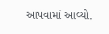આપવામાં આવ્યો.